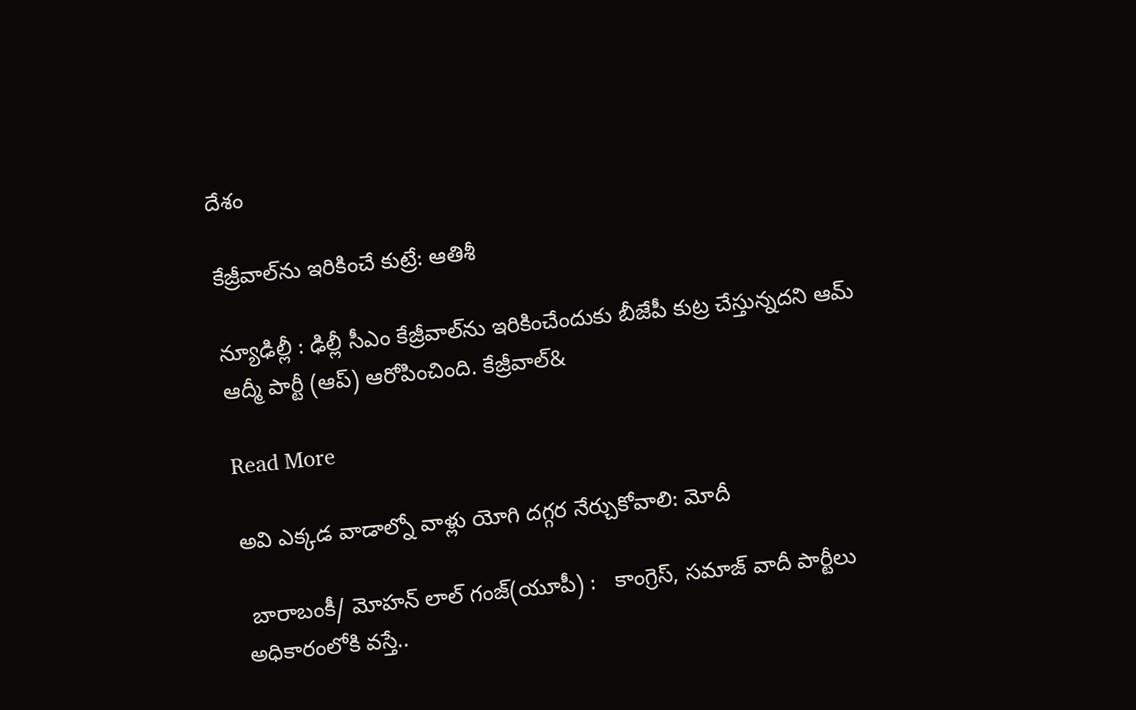దేశం

కేజ్రీవాల్‌ను ఇరికించే కుట్రే: ఆతిశీ

న్యూఢిల్లీ : ఢిల్లీ సీఎం కేజ్రీవాల్‌‌‌‌ను ఇరికించేందుకు బీజేపీ కుట్ర చేస్తున్నదని ఆమ్ ఆద్మీ పార్టీ (ఆప్) ఆరోపించింది. కేజ్రీవాల్&

Read More

అవి ఎక్కడ వాడాల్నో వాళ్లు యోగి దగ్గర నేర్చుకోవాలి: మోదీ

 బారాబంకీ/ మోహన్ లాల్ గంజ్(యూపీ) :   కాంగ్రెస్, సమాజ్ వాదీ పార్టీలు అధికారంలోకి వస్తే..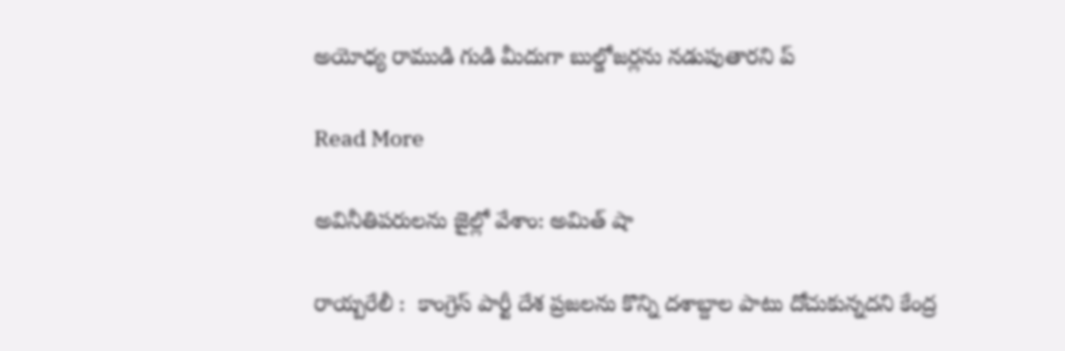అయోధ్య రాముడి గుడి మీదుగా బుల్డోజర్లను నడుపుతారని ప్

Read More

అవినీతిపరులను జైల్లో వేశాం: అమిత్ షా

రాయ్బరేలీ :  కాంగ్రెస్ పార్టీ దేశ ప్రజలను కొన్ని దశాబ్దాల పాటు దోచుకున్నదని కేంద్ర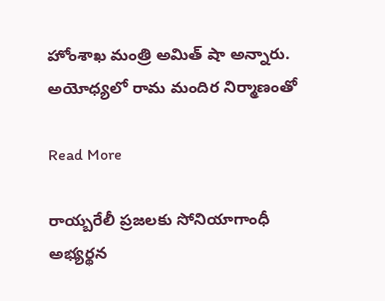హోంశాఖ మంత్రి అమిత్ షా అన్నారు. అయోధ్యలో రామ మందిర నిర్మాణంతో

Read More

రాయ్బరేలీ ప్రజలకు సోనియాగాంధీ అభ్యర్థన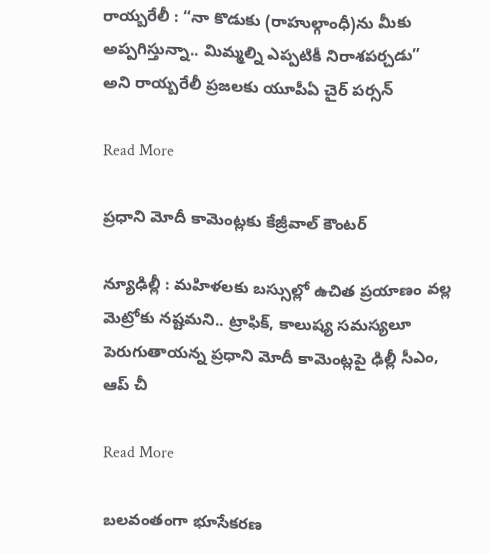రాయ్బరేలీ : “నా కొడుకు (రాహుల్గాంధీ)ను మీకు అప్పగిస్తున్నా.. మిమ్మల్ని ఎప్పటికీ నిరాశపర్చడు” అని రాయ్బరేలీ ప్రజలకు యూపీఏ చైర్ పర్సన్

Read More

ప్రధాని మోదీ కామెంట్లకు కేజ్రీవాల్ కౌంటర్

న్యూఢిల్లీ : మహిళలకు బస్సుల్లో ఉచిత ప్రయాణం వల్ల మెట్రోకు నష్టమని.. ట్రాఫిక్, కాలుష్య సమస్యలూ పెరుగుతాయన్న ప్రధాని మోదీ కామెంట్లపై ఢిల్లీ సీఎం, ఆప్ చీ

Read More

బలవంతంగా భూసేకరణ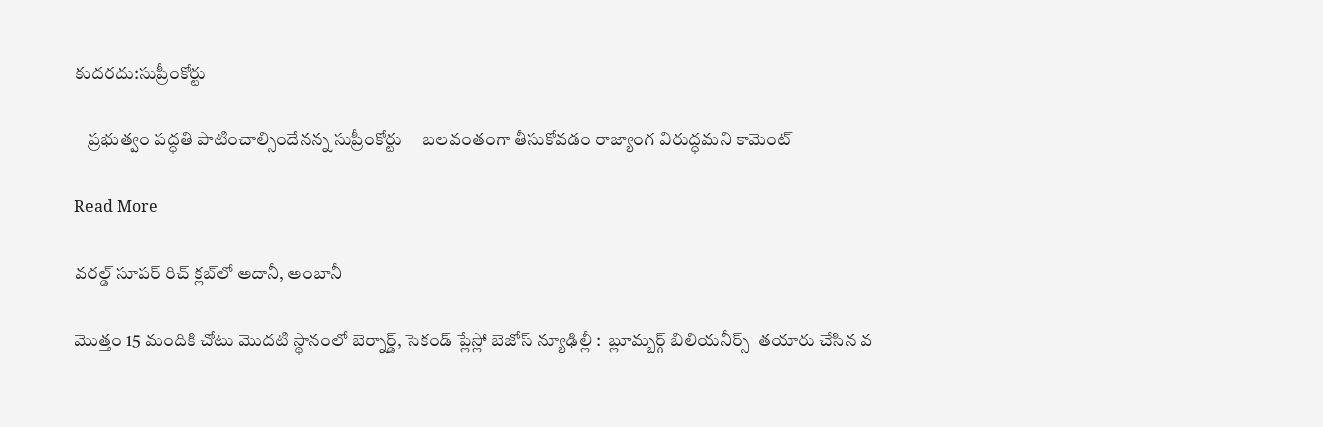కుదరదు:సుప్రీంకోర్టు

    ప్రభుత్వం పద్ధతి పాటించాల్సిందేనన్న సుప్రీంకోర్టు     బలవంతంగా తీసుకోవడం రాజ్యాంగ విరుద్ధమని కామెంట్

Read More

వరల్డ్ సూపర్ రిచ్ క్లబ్‌‌లో అదానీ, అంబానీ

మొత్తం 15 మందికి చోటు మొదటి స్థానంలో బెర్నార్డ్, సెకండ్ ప్లేస్లో బెజోస్ న్యూఢిల్లీ :  బ్లూమ్బర్గ్ బిలియనీర్స్  తయారు చేసిన వ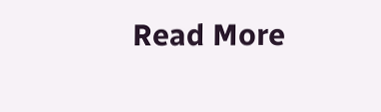Read More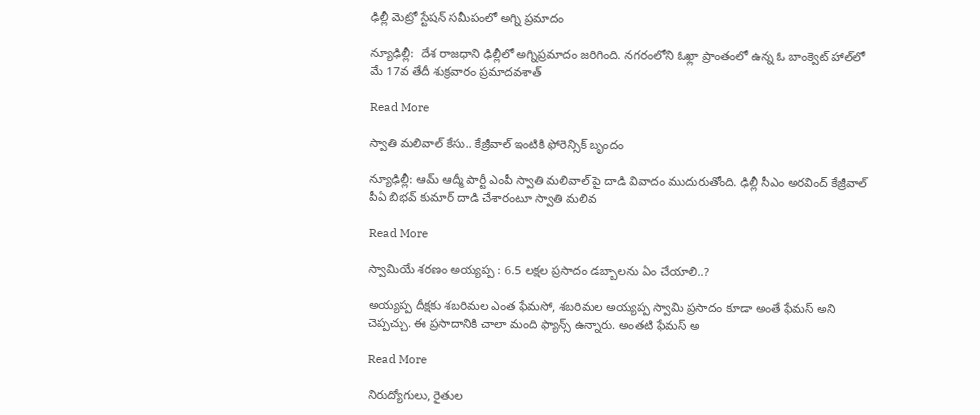ఢిల్లీ మెట్రో స్టేషన్ సమీపంలో అగ్ని ప్రమాదం

న్యూఢిల్లీ:  దేశ రాజధాని ఢిల్లీలో అగ్నిప్రమాదం జరిగింది. నగరంలోని ఓఖ్లా ప్రాంతంలో ఉన్న ఓ బాంక్వెట్ హాల్‌లో మే 17వ తేదీ శుక్రవారం ప్రమాదవశాత్

Read More

స్వాతి మలివాల్ కేసు.. కేజ్రీవాల్ ఇంటికి ఫోరెన్సిక్ బృందం

న్యూఢిల్లీ: ఆమ్ ఆద్మీ పార్టీ ఎంపీ స్వాతి మలివాల్ పై దాడి వివాదం ముదురుతోంది. ఢిల్లీ సీఎం అరవింద్ కేజ్రీవాల్ పీఏ బిభవ్ కుమార్ దాడి చేశారంటూ స్వాతి మలివ

Read More

స్వామియే శరణం అయ్యప్ప : 6.5 లక్షల ప్రసాదం డబ్బాలను ఏం చేయాలి..?

అయ్యప్ప దీక్షకు శబరిమల ఎంత ఫేమసో, శబరిమల అయ్యప్ప స్వామి ప్రసాదం కూడా అంతే ఫేమస్ అని చెప్పచ్చు. ఈ ప్రసాదానికి చాలా మంది ఫ్యాన్స్ ఉన్నారు. అంతటి ఫేమస్ అ

Read More

నిరుద్యోగులు, రైతుల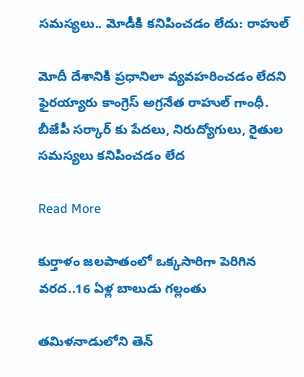సమస్యలు.. మోడీకి కనిపించడం లేదు: రాహుల్

మోదీ దేశానికి ప్రధానిలా వ్యవహరించడం లేదని ఫైరయ్యారు కాంగ్రెస్ అగ్రనేత రాహుల్ గాంధీ. బీజేపీ సర్కార్ కు పేదలు, నిరుద్యోగులు, రైతుల సమస్యలు కనిపించడం లేద

Read More

కుర్తాళం జలపాతంలో ఒక్కసారిగా పెరిగిన వరద..16 ఏళ్ల బాలుడు గల్లంతు

తమిళనాడులోని తెన్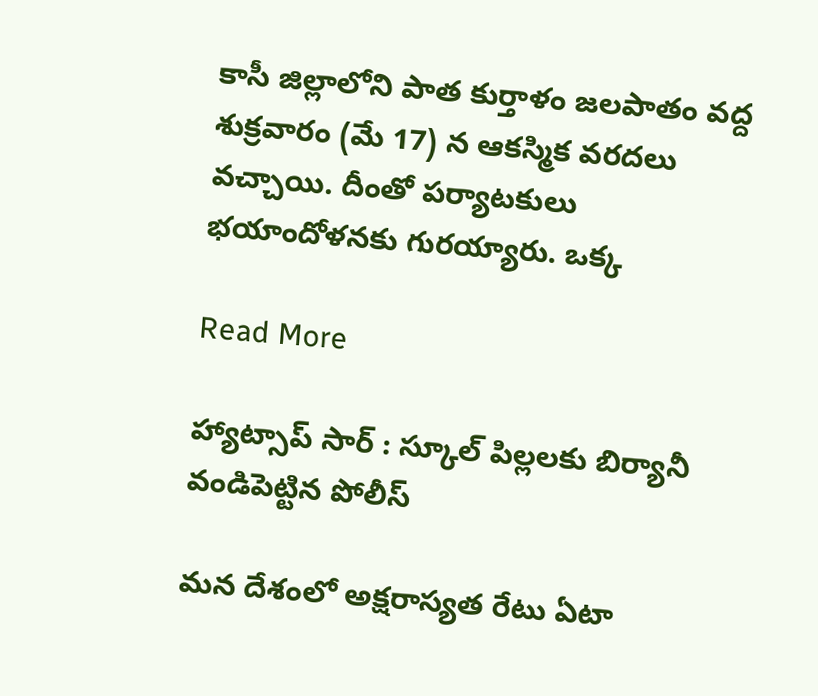కాసీ జిల్లాలోని పాత కుర్తాళం జలపాతం వద్ద శుక్రవారం (మే 17) న ఆకస్మిక వరదలు వచ్చాయి. దీంతో పర్యాటకులు భయాందోళనకు గురయ్యారు. ఒక్క

Read More

హ్యాట్సాప్ సార్ : స్కూల్ పిల్లలకు బిర్యానీ వండిపెట్టిన పోలీస్

మన దేశంలో అక్షరాస్యత రేటు ఏటా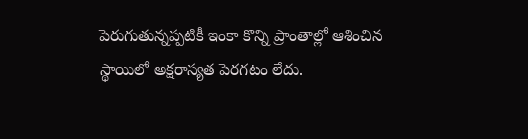పెరుగుతున్నప్పటికీ ఇంకా కొన్ని ప్రాంతాల్లో ఆశించిన స్థాయిలో అక్షరాస్యత పెరగటం లేదు.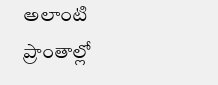అలాంటి ప్రాంతాల్లో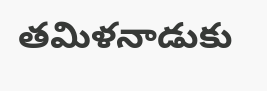తమిళనాడుకు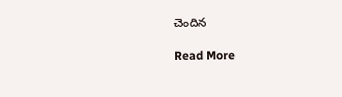చెందిన

Read More